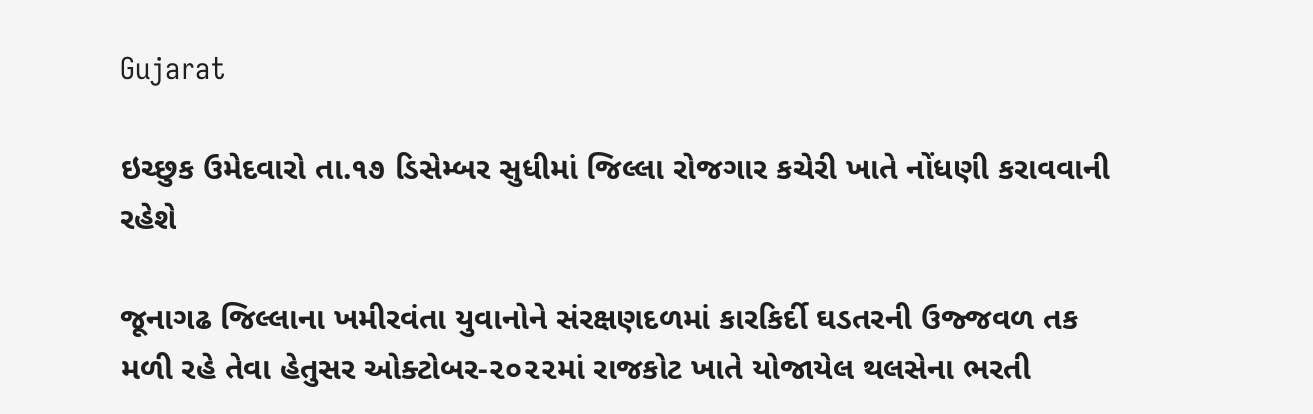Gujarat

ઇચ્છુક ઉમેદવારો તા.૧૭ ડિસેમ્બર સુધીમાં જિલ્લા રોજગાર કચેરી ખાતે નોંધણી કરાવવાની રહેશે

જૂનાગઢ જિલ્લાના ખમીરવંતા યુવાનોને સંરક્ષણદળમાં કારકિર્દી ઘડતરની ઉજ્જવળ તક મળી રહે તેવા હેતુસર ઓક્ટોબર-૨૦૨૨માં રાજકોટ ખાતે યોજાયેલ થલસેના ભરતી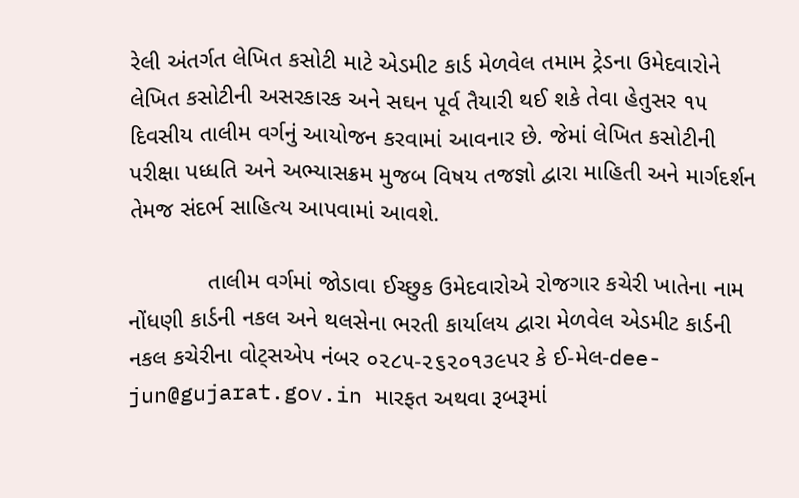રેલી અંતર્ગત લેખિત કસોટી માટે એડમીટ કાર્ડ મેળવેલ તમામ ટ્રેડના ઉમેદવારોને લેખિત કસોટીની અસરકારક અને સઘન પૂર્વ તૈયારી થઈ શકે તેવા હેતુસર ૧૫ દિવસીય તાલીમ વર્ગનું આયોજન કરવામાં આવનાર છે. જેમાં લેખિત કસોટીની પરીક્ષા પધ્ધતિ અને અભ્યાસક્રમ મુજબ વિષય તજજ્ઞો દ્વારા માહિતી અને માર્ગદર્શન તેમજ સંદર્ભ સાહિત્ય આપવામાં આવશે.

            તાલીમ વર્ગમાં જોડાવા ઈચ્છુક ઉમેદવારોએ રોજગાર કચેરી ખાતેના નામ નોંધણી કાર્ડની નકલ અને થલસેના ભરતી કાર્યાલય દ્વારા મેળવેલ એડમીટ કાર્ડની નકલ કચેરીના વોટ્સએપ નંબર ૦૨૮૫-૨૬૨૦૧૩૯પર કે ઈ-મેલ-dee-jun@gujarat.gov.in મારફત અથવા રૂબરૂમાં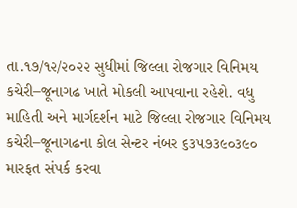તા.૧૭/૧૨/૨૦૨૨ સુધીમાં જિલ્લા રોજગાર વિનિમય કચેરી–જૂનાગઢ ખાતે મોકલી આપવાના રહેશે. વધુ માહિતી અને માર્ગદર્શન માટે જિલ્લા રોજગાર વિનિમય કચેરી–જૂનાગઢના કોલ સેન્ટર નંબર ૬૩૫૭૩૯૦૩૯૦ મારફત સંપર્ક કરવા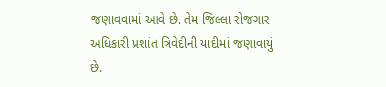જણાવવામાં આવે છે. તેમ જિલ્લા રોજગાર અધિકારી પ્રશાંત ત્રિવેદીની યાદીમાં જણાવાયું છે.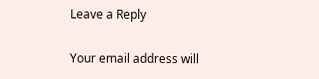Leave a Reply

Your email address will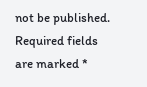not be published. Required fields are marked *